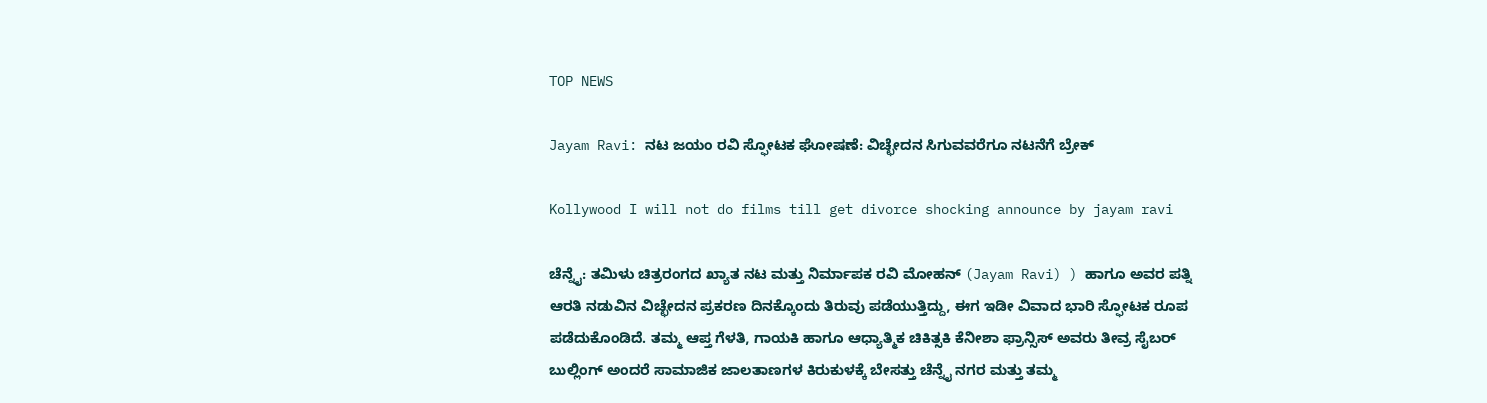TOP NEWS

Jayam Ravi: ನಟ ಜಯಂ ರವಿ ಸ್ಫೋಟಕ ಘೋಷಣೆ: ವಿಚ್ಛೇದನ ಸಿಗುವವರೆಗೂ ನಟನೆಗೆ ಬ್ರೇಕ್

Kollywood I will not do films till get divorce shocking announce by jayam ravi

ಚೆನ್ನೈ: ತಮಿಳು ಚಿತ್ರರಂಗದ ಖ್ಯಾತ ನಟ ಮತ್ತು ನಿರ್ಮಾಪಕ ರವಿ ಮೋಹನ್ (Jayam Ravi) ) ಹಾಗೂ ಅವರ ಪತ್ನಿ ಆರತಿ ನಡುವಿನ ವಿಚ್ಛೇದನ ಪ್ರಕರಣ ದಿನಕ್ಕೊಂದು ತಿರುವು ಪಡೆಯುತ್ತಿದ್ದು, ಈಗ ಇಡೀ ವಿವಾದ ಭಾರಿ ಸ್ಫೋಟಕ ರೂಪ ಪಡೆದುಕೊಂಡಿದೆ. ತಮ್ಮ ಆಪ್ತ ಗೆಳತಿ, ಗಾಯಕಿ ಹಾಗೂ ಆಧ್ಯಾತ್ಮಿಕ ಚಿಕಿತ್ಸಕಿ ಕೆನೀಶಾ ಫ್ರಾನ್ಸಿಸ್ ಅವರು ತೀವ್ರ ಸೈಬರ್ ಬುಲ್ಲಿಂಗ್ ಅಂದರೆ ಸಾಮಾಜಿಕ ಜಾಲತಾಣಗಳ ಕಿರುಕುಳಕ್ಕೆ ಬೇಸತ್ತು ಚೆನ್ನೈ ನಗರ ಮತ್ತು ತಮ್ಮ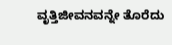ವೃತ್ತಿಜೀವನವನ್ನೇ ತೊರೆದು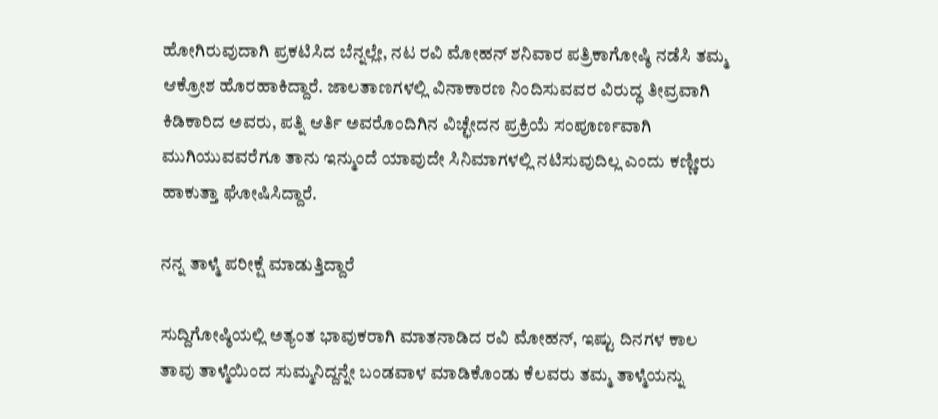ಹೋಗಿರುವುದಾಗಿ ಪ್ರಕಟಿಸಿದ ಬೆನ್ನಲ್ಲೇ, ನಟ ರವಿ ಮೋಹನ್ ಶನಿವಾರ ಪತ್ರಿಕಾಗೋಷ್ಠಿ ನಡೆಸಿ ತಮ್ಮ ಆಕ್ರೋಶ ಹೊರಹಾಕಿದ್ದಾರೆ. ಜಾಲತಾಣಗಳಲ್ಲಿ ವಿನಾಕಾರಣ ನಿಂದಿಸುವವರ ವಿರುದ್ಧ ತೀವ್ರವಾಗಿ ಕಿಡಿಕಾರಿದ ಅವರು, ಪತ್ನಿ ಆರ್ತಿ ಅವರೊಂದಿಗಿನ ವಿಚ್ಛೇದನ ಪ್ರಕ್ರಿಯೆ ಸಂಪೂರ್ಣವಾಗಿ ಮುಗಿಯುವವರೆಗೂ ತಾನು ಇನ್ಮುಂದೆ ಯಾವುದೇ ಸಿನಿಮಾಗಳಲ್ಲಿ ನಟಿಸುವುದಿಲ್ಲ ಎಂದು ಕಣ್ಣೀರು ಹಾಕುತ್ತಾ ಘೋಷಿಸಿದ್ದಾರೆ.

ನನ್ನ ತಾಳ್ಮೆ ಪರೀಕ್ಷೆ ಮಾಡುತ್ತಿದ್ದಾರೆ

ಸುದ್ದಿಗೋಷ್ಠಿಯಲ್ಲಿ ಅತ್ಯಂತ ಭಾವುಕರಾಗಿ ಮಾತನಾಡಿದ ರವಿ ಮೋಹನ್, ಇಷ್ಟು ದಿನಗಳ ಕಾಲ ತಾವು ತಾಳ್ಮೆಯಿಂದ ಸುಮ್ಮನಿದ್ದನ್ನೇ ಬಂಡವಾಳ ಮಾಡಿಕೊಂಡು ಕೆಲವರು ತಮ್ಮ ತಾಳ್ಮೆಯನ್ನು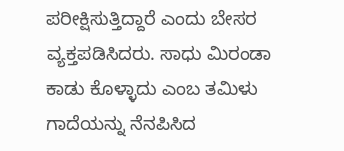ಪರೀಕ್ಷಿಸುತ್ತಿದ್ದಾರೆ ಎಂದು ಬೇಸರ ವ್ಯಕ್ತಪಡಿಸಿದರು. ಸಾಧು ಮಿರಂಡಾ ಕಾಡು ಕೊಳ್ಳಾದು ಎಂಬ ತಮಿಳು ಗಾದೆಯನ್ನು ನೆನಪಿಸಿದ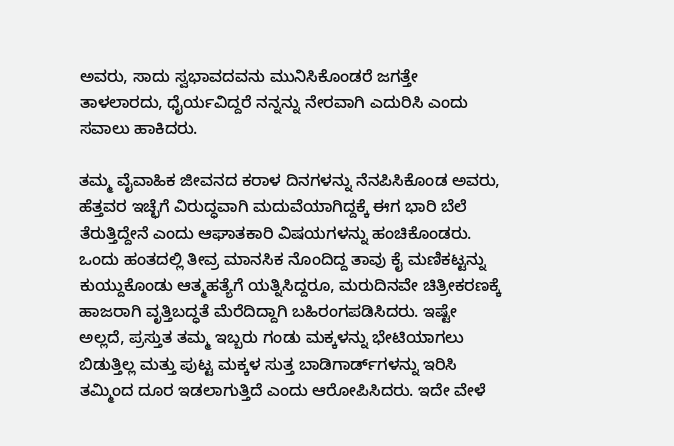ಅವರು, ಸಾದು ಸ್ವಭಾವದವನು ಮುನಿಸಿಕೊಂಡರೆ ಜಗತ್ತೇ ತಾಳಲಾರದು, ಧೈರ್ಯವಿದ್ದರೆ ನನ್ನನ್ನು ನೇರವಾಗಿ ಎದುರಿಸಿ ಎಂದು ಸವಾಲು ಹಾಕಿದರು.

ತಮ್ಮ ವೈವಾಹಿಕ ಜೀವನದ ಕರಾಳ ದಿನಗಳನ್ನು ನೆನಪಿಸಿಕೊಂಡ ಅವರು, ಹೆತ್ತವರ ಇಚ್ಛೆಗೆ ವಿರುದ್ಧವಾಗಿ ಮದುವೆಯಾಗಿದ್ದಕ್ಕೆ ಈಗ ಭಾರಿ ಬೆಲೆ ತೆರುತ್ತಿದ್ದೇನೆ ಎಂದು ಆಘಾತಕಾರಿ ವಿಷಯಗಳನ್ನು ಹಂಚಿಕೊಂಡರು. ಒಂದು ಹಂತದಲ್ಲಿ ತೀವ್ರ ಮಾನಸಿಕ ನೊಂದಿದ್ದ ತಾವು ಕೈ ಮಣಿಕಟ್ಟನ್ನು ಕುಯ್ದುಕೊಂಡು ಆತ್ಮಹತ್ಯೆಗೆ ಯತ್ನಿಸಿದ್ದರೂ, ಮರುದಿನವೇ ಚಿತ್ರೀಕರಣಕ್ಕೆ ಹಾಜರಾಗಿ ವೃತ್ತಿಬದ್ಧತೆ ಮೆರೆದಿದ್ದಾಗಿ ಬಹಿರಂಗಪಡಿಸಿದರು. ಇಷ್ಟೇ ಅಲ್ಲದೆ, ಪ್ರಸ್ತುತ ತಮ್ಮ ಇಬ್ಬರು ಗಂಡು ಮಕ್ಕಳನ್ನು ಭೇಟಿಯಾಗಲು ಬಿಡುತ್ತಿಲ್ಲ ಮತ್ತು ಪುಟ್ಟ ಮಕ್ಕಳ ಸುತ್ತ ಬಾಡಿಗಾರ್ಡ್‌ಗಳನ್ನು ಇರಿಸಿ ತಮ್ಮಿಂದ ದೂರ ಇಡಲಾಗುತ್ತಿದೆ ಎಂದು ಆರೋಪಿಸಿದರು. ಇದೇ ವೇಳೆ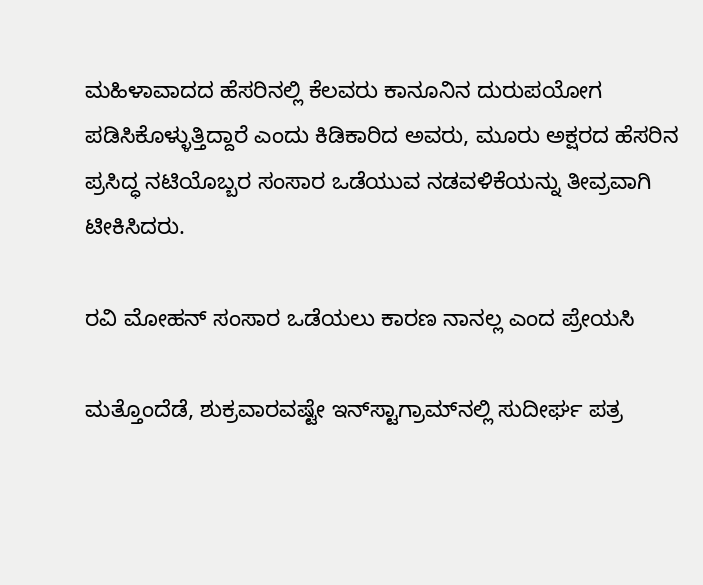ಮಹಿಳಾವಾದದ ಹೆಸರಿನಲ್ಲಿ ಕೆಲವರು ಕಾನೂನಿನ ದುರುಪಯೋಗ ಪಡಿಸಿಕೊಳ್ಳುತ್ತಿದ್ದಾರೆ ಎಂದು ಕಿಡಿಕಾರಿದ ಅವರು, ಮೂರು ಅಕ್ಷರದ ಹೆಸರಿನ ಪ್ರಸಿದ್ಧ ನಟಿಯೊಬ್ಬರ ಸಂಸಾರ ಒಡೆಯುವ ನಡವಳಿಕೆಯನ್ನು ತೀವ್ರವಾಗಿ ಟೀಕಿಸಿದರು.

ರವಿ ಮೋಹನ್‌ ಸಂಸಾರ ಒಡೆಯಲು ಕಾರಣ ನಾನಲ್ಲ ಎಂದ ಪ್ರೇಯಸಿ

ಮತ್ತೊಂದೆಡೆ, ಶುಕ್ರವಾರವಷ್ಟೇ ಇನ್‌ಸ್ಟಾಗ್ರಾಮ್‌ನಲ್ಲಿ ಸುದೀರ್ಘ ಪತ್ರ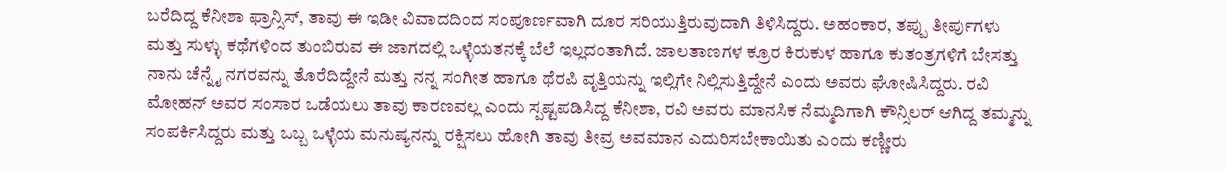ಬರೆದಿದ್ದ ಕೆನೀಶಾ ಫ್ರಾನ್ಸಿಸ್, ತಾವು ಈ ಇಡೀ ವಿವಾದದಿಂದ ಸಂಪೂರ್ಣವಾಗಿ ದೂರ ಸರಿಯುತ್ತಿರುವುದಾಗಿ ತಿಳಿಸಿದ್ದರು. ಅಹಂಕಾರ, ತಪ್ಪು ತೀರ್ಪುಗಳು ಮತ್ತು ಸುಳ್ಳು ಕಥೆಗಳಿಂದ ತುಂಬಿರುವ ಈ ಜಾಗದಲ್ಲಿ ಒಳ್ಳೆಯತನಕ್ಕೆ ಬೆಲೆ ಇಲ್ಲದಂತಾಗಿದೆ. ಜಾಲತಾಣಗಳ ಕ್ರೂರ ಕಿರುಕುಳ ಹಾಗೂ ಕುತಂತ್ರಗಳಿಗೆ ಬೇಸತ್ತು ನಾನು ಚೆನ್ನೈ ನಗರವನ್ನು ತೊರೆದಿದ್ದೇನೆ ಮತ್ತು ನನ್ನ ಸಂಗೀತ ಹಾಗೂ ಥೆರಪಿ ವೃತ್ತಿಯನ್ನು ಇಲ್ಲಿಗೇ ನಿಲ್ಲಿಸುತ್ತಿದ್ದೇನೆ ಎಂದು ಅವರು ಘೋಷಿಸಿದ್ದರು. ರವಿ ಮೋಹನ್ ಅವರ ಸಂಸಾರ ಒಡೆಯಲು ತಾವು ಕಾರಣವಲ್ಲ ಎಂದು ಸ್ಪಷ್ಟಪಡಿಸಿದ್ದ ಕೆನೀಶಾ, ರವಿ ಅವರು ಮಾನಸಿಕ ನೆಮ್ಮದಿಗಾಗಿ ಕೌನ್ಸಿಲರ್ ಆಗಿದ್ದ ತಮ್ಮನ್ನು ಸಂಪರ್ಕಿಸಿದ್ದರು ಮತ್ತು ಒಬ್ಬ ಒಳ್ಳೆಯ ಮನುಷ್ಯನನ್ನು ರಕ್ಷಿಸಲು ಹೋಗಿ ತಾವು ತೀವ್ರ ಅವಮಾನ ಎದುರಿಸಬೇಕಾಯಿತು ಎಂದು ಕಣ್ಣೀರು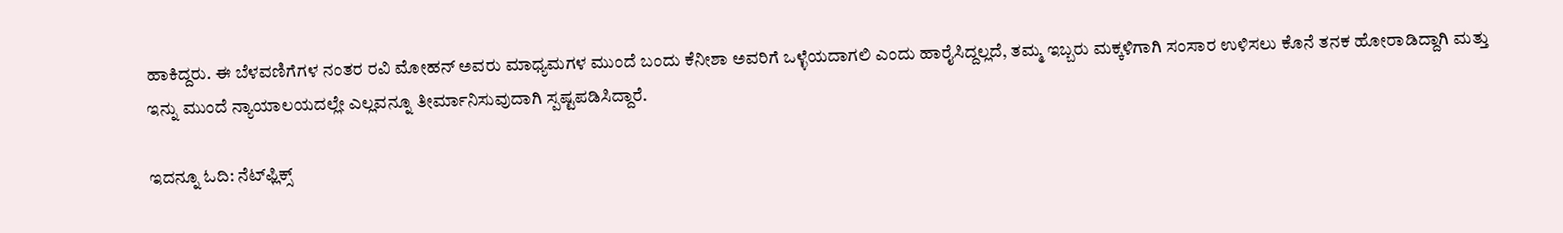ಹಾಕಿದ್ದರು. ಈ ಬೆಳವಣಿಗೆಗಳ ನಂತರ ರವಿ ಮೋಹನ್ ಅವರು ಮಾಧ್ಯಮಗಳ ಮುಂದೆ ಬಂದು ಕೆನೀಶಾ ಅವರಿಗೆ ಒಳ್ಳೆಯದಾಗಲಿ ಎಂದು ಹಾರೈಸಿದ್ದಲ್ಲದೆ, ತಮ್ಮ ಇಬ್ಬರು ಮಕ್ಕಳಿಗಾಗಿ ಸಂಸಾರ ಉಳಿಸಲು ಕೊನೆ ತನಕ ಹೋರಾಡಿದ್ದಾಗಿ ಮತ್ತು ಇನ್ನು ಮುಂದೆ ನ್ಯಾಯಾಲಯದಲ್ಲೇ ಎಲ್ಲವನ್ನೂ ತೀರ್ಮಾನಿಸುವುದಾಗಿ ಸ್ಪಷ್ಟಪಡಿಸಿದ್ದಾರೆ.

ಇದನ್ನೂ ಓದಿ: ನೆಟ್‌ಫ್ಲಿಕ್ಸ್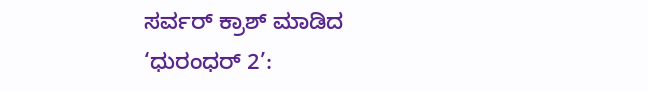ಸರ್ವರ್ ಕ್ರಾಶ್ ಮಾಡಿದ ‘ಧುರಂಧರ್ 2’: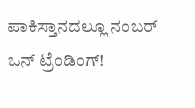ಪಾಕಿಸ್ತಾನದಲ್ಲೂ ನಂಬರ್ ಒನ್ ಟ್ರೆಂಡಿಂಗ್!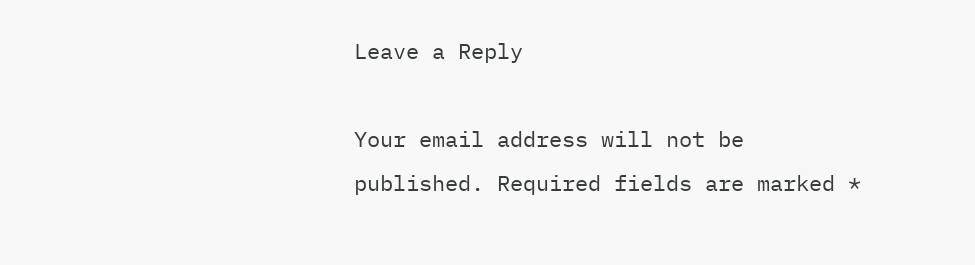Leave a Reply

Your email address will not be published. Required fields are marked *